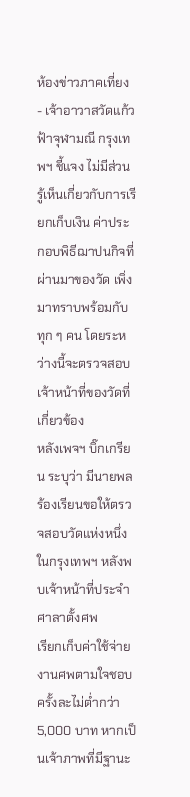ห้องข่าวภาคเที่ยง - เจ้าอาวาสวัดแก้วฟ้าจุฬามณี กรุงเทพฯ ชี้แจง ไม่มีส่วนรู้เห็นเกี่ยวกับการเรียกเก็บเงิน ค่าประกอบพิธีฌาปนกิจที่ผ่านมาของวัด เพิ่งมาทราบพร้อมกับทุก ๆ คน โดยระหว่างนี้จะตรวจสอบเจ้าหน้าที่ของวัดที่เกี่ยวข้อง
หลังเพจฯ บิ๊กเกรียน ระบุว่า มีนายพลร้องเรียนขอให้ตรวจสอบวัดแห่งหนึ่ง ในกรุงเทพฯ หลังพบเจ้าหน้าที่ประจำศาลาตั้งศพ
เรียกเก็บค่าใช้จ่ายงานศพตามใจชอบ ครั้งละไม่ต่ำกว่า 5,000 บาท หากเป็นเจ้าภาพที่มีฐานะ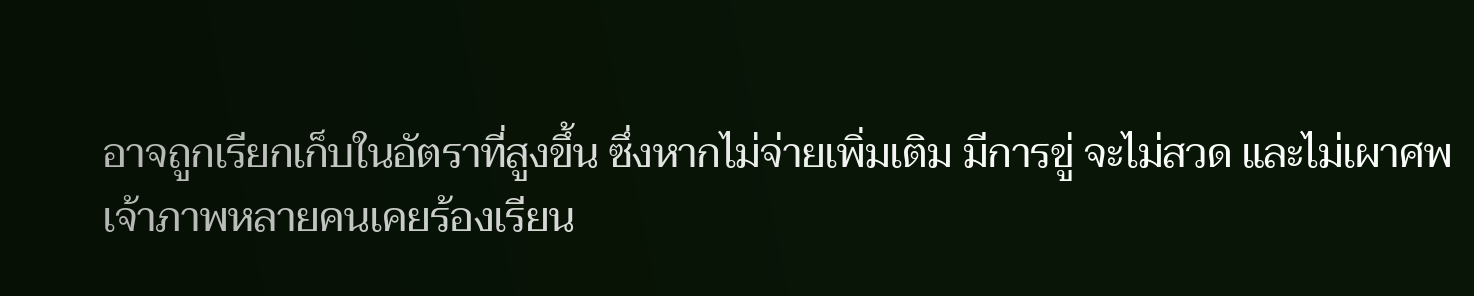อาจถูกเรียกเก็บในอัตราที่สูงขึ้น ซึ่งหากไม่จ่ายเพิ่มเติม มีการขู่ จะไม่สวด และไม่เผาศพ
เจ้าภาพหลายคนเคยร้องเรียน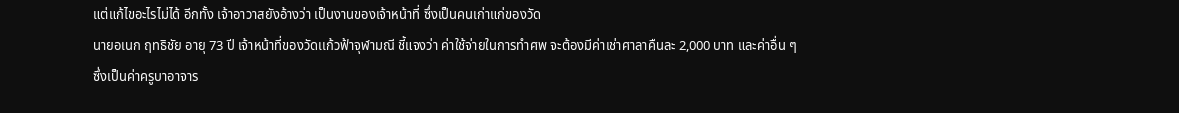แต่แก้ไขอะไรไม่ได้ อีกทั้ง เจ้าอาวาสยังอ้างว่า เป็นงานของเจ้าหน้าที่ ซึ่งเป็นคนเก่าแก่ของวัด
นายอเนก ฤทธิชัย อายุ 73 ปี เจ้าหน้าที่ของวัดเเก้วฟ้าจุฬามณี ชี้แจงว่า ค่าใช้จ่ายในการทำศพ จะต้องมีค่าเช่าศาลาคืนละ 2,000 บาท และค่าอื่น ๆ ซึ่งเป็นค่าครูบาอาจาร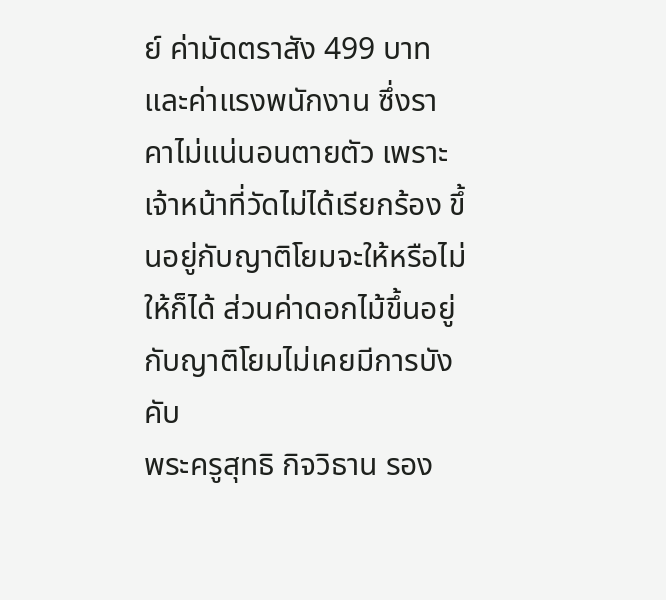ย์ ค่ามัดตราสัง 499 บาท และค่าแรงพนักงาน ซึ่งราคาไม่แน่นอนตายตัว เพราะเจ้าหน้าที่วัดไม่ได้เรียกร้อง ขึ้นอยู่กับญาติโยมจะให้หรือไม่ให้ก็ได้ ส่วนค่าดอกไม้ขึ้นอยู่กับญาติโยมไม่เคยมีการบังคับ
พระครูสุทธิ กิจวิธาน รอง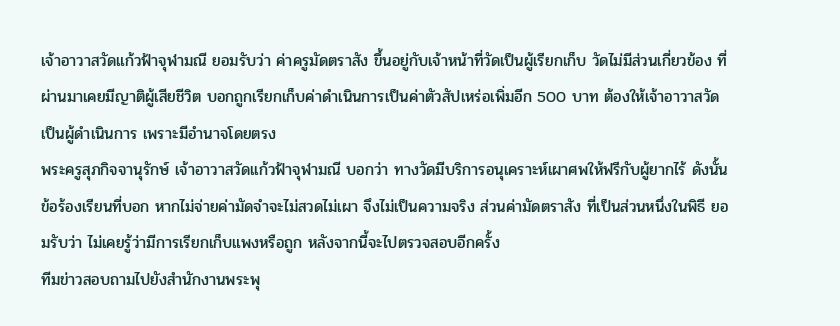เจ้าอาวาสวัดแก้วฟ้าจุฬามณี ยอมรับว่า ค่าครูมัดตราสัง ขึ้นอยู่กับเจ้าหน้าที่วัดเป็นผู้เรียกเก็บ วัดไม่มีส่วนเกี่ยวข้อง ที่ผ่านมาเคยมีญาติผู้เสียชีวิต บอกถูกเรียกเก็บค่าดำเนินการเป็นค่าตัวสัปเหร่อเพิ่มอีก 500 บาท ต้องให้เจ้าอาวาสวัดเป็นผู้ดำเนินการ เพราะมีอำนาจโดยตรง
พระครูสุภกิจจานุรักษ์ เจ้าอาวาสวัดเเก้วฟ้าจุฬามณี บอกว่า ทางวัดมีบริการอนุเคราะห์เผาศพให้ฟรีกับผู้ยากไร้ ดังนั้นข้อร้องเรียนที่บอก หากไม่จ่ายค่ามัดจำจะไม่สวดไม่เผา จึงไม่เป็นความจริง ส่วนค่ามัดตราสัง ที่เป็นส่วนหนึ่งในพิธี ยอมรับว่า ไม่เคยรู้ว่ามีการเรียกเก็บแพงหรือถูก หลังจากนี้จะไปตรวจสอบอีกครั้ง
ทีมข่าวสอบถามไปยังสำนักงานพระพุ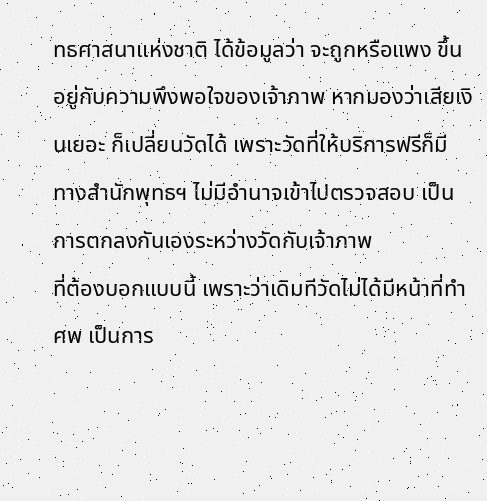ทธศาสนาแห่งชาติ ได้ข้อมูลว่า จะถูกหรือแพง ขึ้นอยู่กับความพึงพอใจของเจ้าภาพ หากมองว่าเสียเงินเยอะ ก็เปลี่ยนวัดได้ เพราะวัดที่ให้บริการฟรีก็มี ทางสำนักพุทธฯ ไม่มีอำนาจเข้าไปตรวจสอบ เป็นการตกลงกันเองระหว่างวัดกับเจ้าภาพ
ที่ต้องบอกแบบนี้ เพราะว่าเดิมทีวัดไม่ได้มีหน้าที่ทำศพ เป็นการ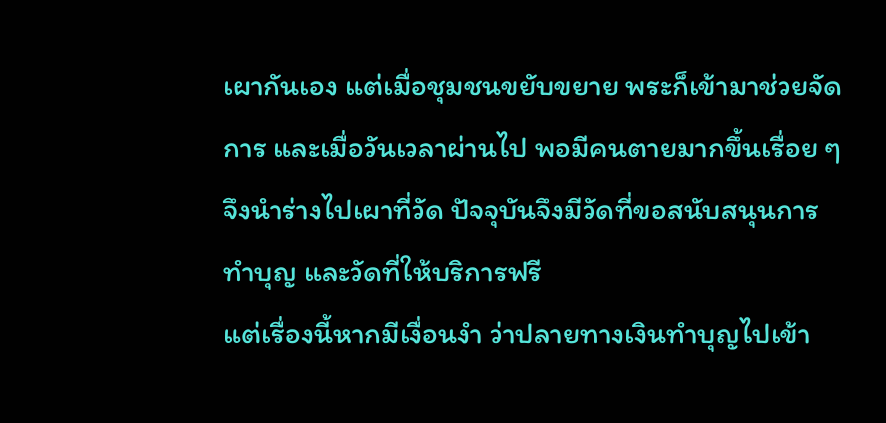เผากันเอง แต่เมื่อชุมชนขยับขยาย พระก็เข้ามาช่วยจัดการ และเมื่อวันเวลาผ่านไป พอมีคนตายมากขึ้นเรื่อย ๆ จึงนำร่างไปเผาที่วัด ปัจจุบันจึงมีวัดที่ขอสนับสนุนการทำบุญ และวัดที่ให้บริการฟรี
แต่เรื่องนี้หากมีเงื่อนงำ ว่าปลายทางเงินทำบุญไปเข้า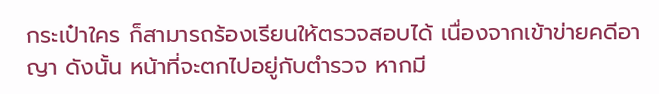กระเป๋าใคร ก็สามารถร้องเรียนให้ตรวจสอบได้ เนื่องจากเข้าข่ายคดีอาญา ดังนั้น หน้าที่จะตกไปอยู่กับตำรวจ หากมี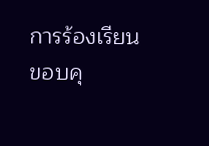การร้องเรียน
ขอบคุ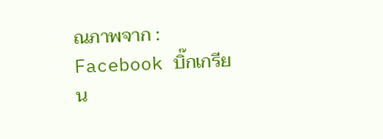ณภาพจาก : Facebook บิ๊กเกรียน